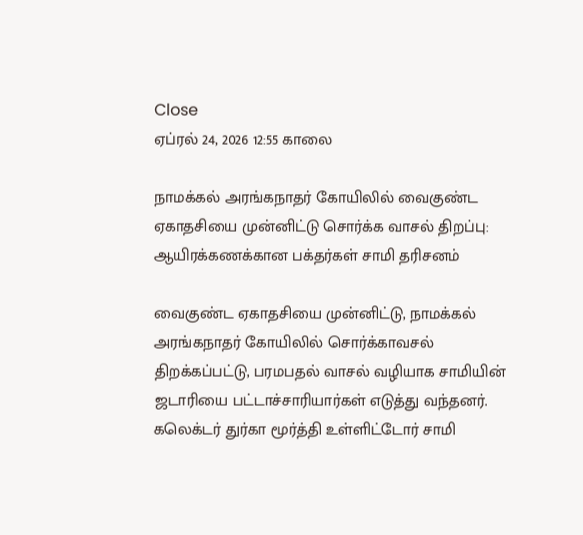Close
ஏப்ரல் 24, 2026 12:55 காலை

நாமக்கல் அரங்கநாதர் கோயிலில் வைகுண்ட ஏகாதசியை முன்னிட்டு சொர்க்க வாசல் திறப்பு: ஆயிரக்கணக்கான பக்தர்கள் சாமி தரிசனம்

வைகுண்ட ஏகாதசியை முன்னிட்டு, நாமக்கல் அரங்கநாதர் கோயிலில் சொர்க்காவசல் திறக்கப்பட்டு, பரமபதல் வாசல் வழியாக சாமியின் ஜடாரியை பட்டாச்சாரியார்கள் எடுத்து வந்தனர். கலெக்டர் துர்கா மூர்த்தி உள்ளிட்டோர் சாமி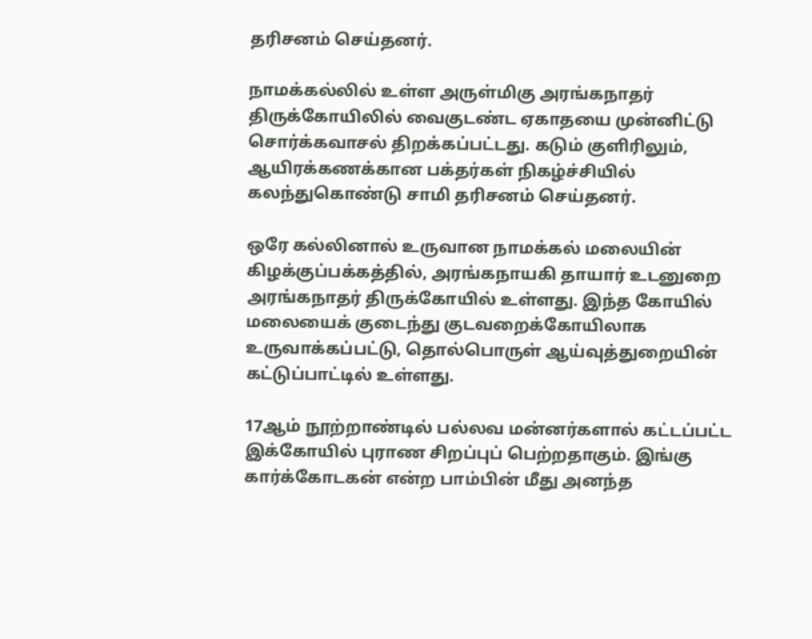தரிசனம் செய்தனர்.

நாமக்கல்லில் உள்ள அருள்மிகு அரங்கநாதர் திருக்கோயிலில் வைகுடண்ட ஏகாதயை முன்னிட்டு சொர்க்கவாசல் திறக்கப்பட்டது. கடும் குளிரிலும், ஆயிரக்கணக்கான பக்தர்கள் நிகழ்ச்சியில் கலந்துகொண்டு சாமி தரிசனம் செய்தனர்.

ஒரே கல்லினால் உருவான நாமக்கல் மலையின் கிழக்குப்பக்கத்தில், அரங்கநாயகி தாயார் உடனுறை அரங்கநாதர் திருக்கோயில் உள்ளது. இந்த கோயில் மலையைக் குடைந்து குடவறைக்கோயிலாக உருவாக்கப்பட்டு, தொல்பொருள் ஆய்வுத்துறையின் கட்டுப்பாட்டில் உள்ளது.

17ஆம் நூற்றாண்டில் பல்லவ மன்னர்களால் கட்டப்பட்ட இக்கோயில் புராண சிறப்புப் பெற்றதாகும். இங்கு கார்க்கோடகன் என்ற பாம்பின் மீது அனந்த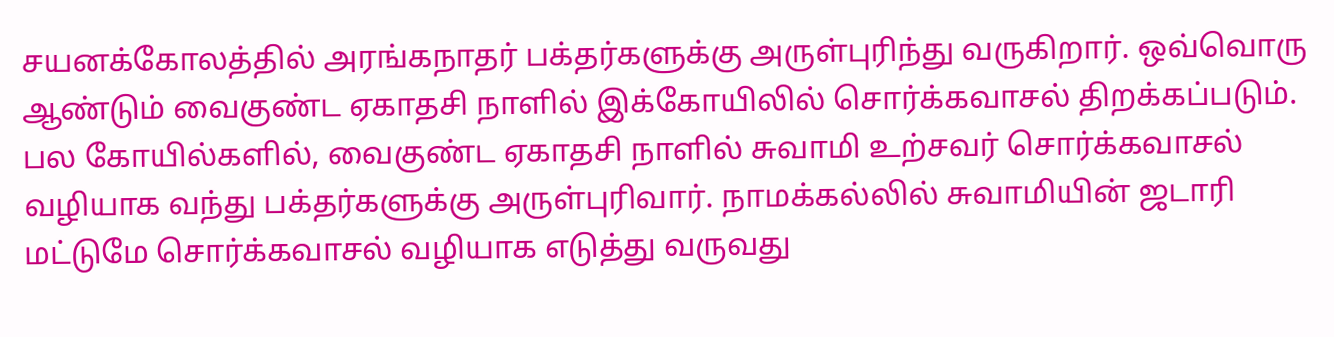சயனக்கோலத்தில் அரங்கநாதர் பக்தர்களுக்கு அருள்புரிந்து வருகிறார். ஒவ்வொரு ஆண்டும் வைகுண்ட ஏகாதசி நாளில் இக்கோயிலில் சொர்க்கவாசல் திறக்கப்படும். பல கோயில்களில், வைகுண்ட ஏகாதசி நாளில் சுவாமி உற்சவர் சொர்க்கவாசல் வழியாக வந்து பக்தர்களுக்கு அருள்புரிவார். நாமக்கல்லில் சுவாமியின் ஜடாரி மட்டுமே சொர்க்கவாசல் வழியாக எடுத்து வருவது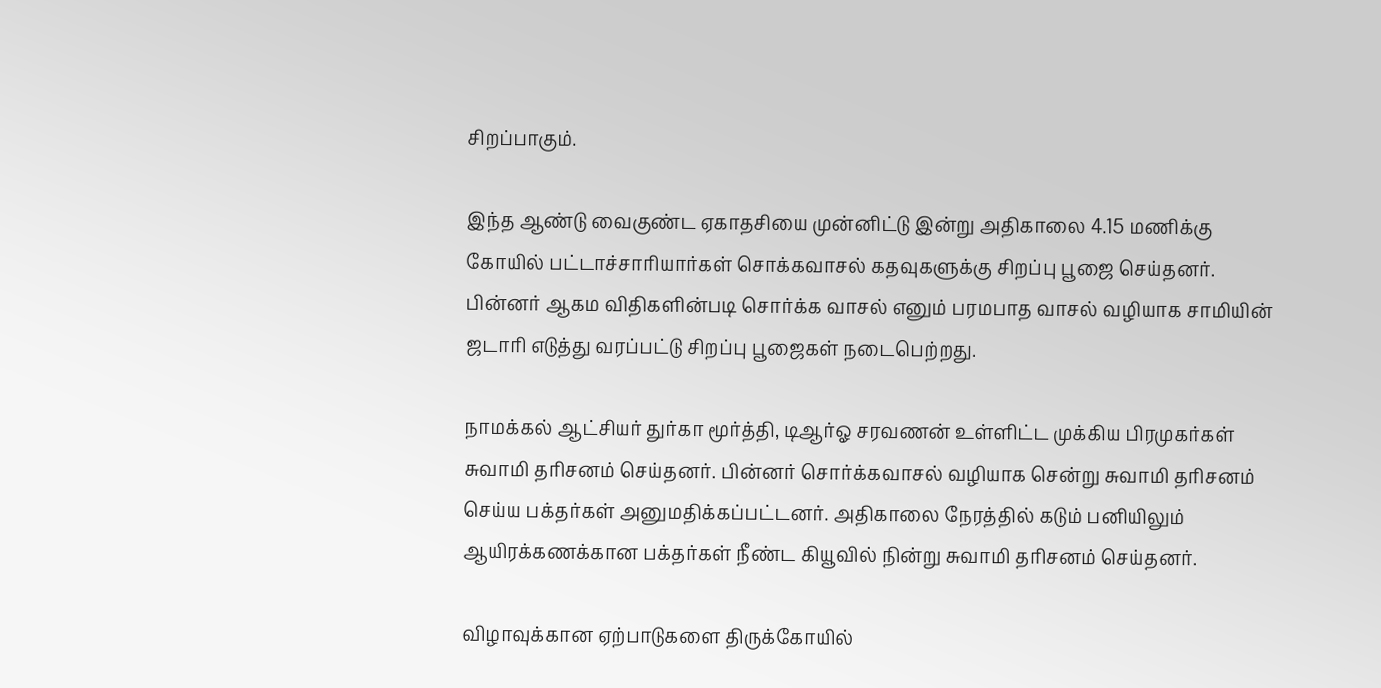சிறப்பாகும்.

இந்த ஆண்டு வைகுண்ட ஏகாதசியை முன்னிட்டு இன்று அதிகாலை 4.15 மணிக்கு கோயில் பட்டாச்சாரியார்கள் சொக்கவாசல் கதவுகளுக்கு சிறப்பு பூஜை செய்தனர். பின்னர் ஆகம விதிகளின்படி சொர்க்க வாசல் எனும் பரமபாத வாசல் வழியாக சாமியின் ஜடாரி எடுத்து வரப்பட்டு சிறப்பு பூஜைகள் நடைபெற்றது.

நாமக்கல் ஆட்சியர் துர்கா மூர்த்தி, டிஆர்ஓ சரவணன் உள்ளிட்ட முக்கிய பிரமுகர்கள் சுவாமி தரிசனம் செய்தனர். பின்னர் சொர்க்கவாசல் வழியாக சென்று சுவாமி தரிசனம் செய்ய பக்தர்கள் அனுமதிக்கப்பட்டனர். அதிகாலை நேரத்தில் கடும் பனியிலும் ஆயிரக்கணக்கான பக்தர்கள் நீண்ட கியூவில் நின்று சுவாமி தரிசனம் செய்தனர்.

விழாவுக்கான ஏற்பாடுகளை திருக்கோயில்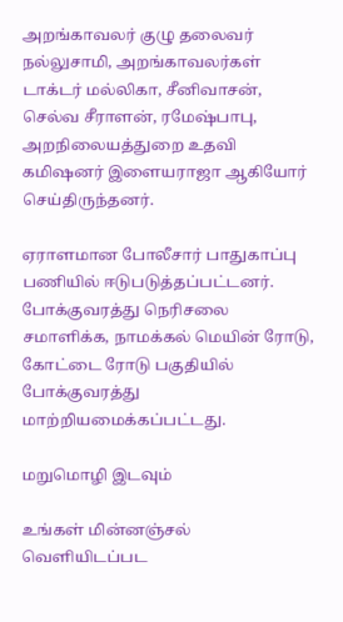அறங்காவலர் குழு தலைவர் நல்லுசாமி, அறங்காவலர்கள் டாக்டர் மல்லிகா, சீனிவாசன், செல்வ சீராளன், ரமேஷ்பாபு, அறநிலையத்துறை உதவி கமிஷனர் இளையராஜா ஆகியோர்  செய்திருந்தனர்.

ஏராளமான போலீசார் பாதுகாப்பு பணியில் ஈடுபடுத்தப்பட்டனர். போக்குவரத்து நெரிசலை சமாளிக்க, நாமக்கல் மெயின் ரோடு, கோட்டை ரோடு பகுதியில் போக்குவரத்து மாற்றியமைக்கப்பட்டது.

மறுமொழி இடவும்

உங்கள் மின்னஞ்சல் வெளியிடப்பட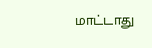மாட்டாது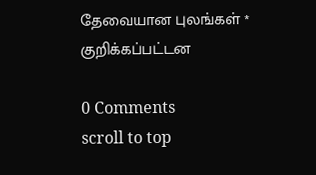தேவையான புலங்கள் * குறிக்கப்பட்டன

0 Comments
scroll to top